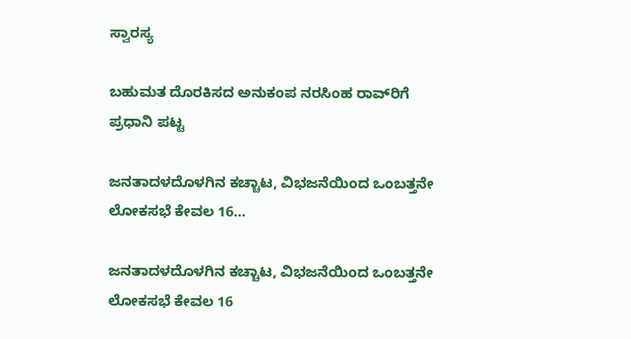ಸ್ವಾರಸ್ಯ

ಬಹುಮತ ದೊರಕಿಸದ ಅನುಕಂಪ ನರಸಿಂಹ ರಾವ್‌ರಿಗೆ ಪ್ರಧಾನಿ ಪಟ್ಟ

ಜನತಾದಳದೊಳಗಿನ ಕಚ್ಚಾಟ, ವಿಭಜನೆಯಿಂದ ಒಂಬತ್ತನೇ ಲೋಕಸಭೆ ಕೇವಲ 16...

ಜನತಾದಳದೊಳಗಿನ ಕಚ್ಚಾಟ, ವಿಭಜನೆಯಿಂದ ಒಂಬತ್ತನೇ ಲೋಕಸಭೆ ಕೇವಲ 16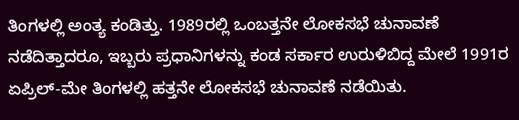ತಿಂಗಳಲ್ಲಿ ಅಂತ್ಯ ಕಂಡಿತ್ತು. 1989ರಲ್ಲಿ ಒಂಬತ್ತನೇ ಲೋಕಸಭೆ ಚುನಾವಣೆ ನಡೆದಿತ್ತಾದರೂ, ಇಬ್ಬರು ಪ್ರಧಾನಿಗಳನ್ನು ಕಂಡ ಸರ್ಕಾರ ಉರುಳಿಬಿದ್ದ ಮೇಲೆ 1991ರ ಏಪ್ರಿಲ್-ಮೇ ತಿಂಗಳಲ್ಲಿ ಹತ್ತನೇ ಲೋಕಸಭೆ ಚುನಾವಣೆ ನಡೆಯಿತು.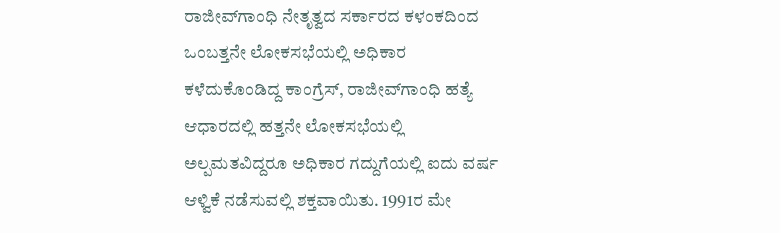ರಾಜೀವ್‌ಗಾಂಧಿ ನೇತೃತ್ವದ ಸರ್ಕಾರದ ಕಳಂಕದಿಂದ ಒಂಬತ್ತನೇ ಲೋಕಸಭೆಯಲ್ಲಿ ಅಧಿಕಾರ ಕಳೆದುಕೊಂಡಿದ್ದ ಕಾಂಗ್ರೆಸ್, ರಾಜೀವ್‌ಗಾಂಧಿ ಹತ್ಯೆ ಆಧಾರದಲ್ಲಿ ಹತ್ತನೇ ಲೋಕಸಭೆಯಲ್ಲಿ ಅಲ್ಪಮತವಿದ್ದರೂ ಅಧಿಕಾರ ಗದ್ದುಗೆಯಲ್ಲಿ ಐದು ವರ್ಷ ಆಳ್ವಿಕೆ ನಡೆಸುವಲ್ಲಿ ಶಕ್ತವಾಯಿತು. 1991ರ ಮೇ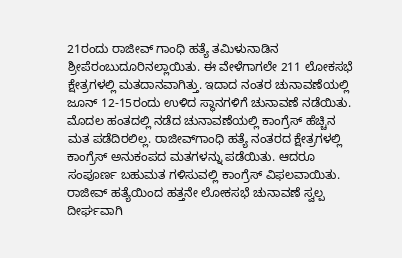21ರಂದು ರಾಜೀವ್ ಗಾಂಧಿ ಹತ್ಯೆ ತಮಿಳುನಾಡಿನ ಶ್ರೀಪೆರಂಬುದೂರಿನಲ್ಲಾಯಿತು. ಈ ವೇಳೆಗಾಗಲೇ 211 ಲೋಕಸಭೆ ಕ್ಷೇತ್ರಗಳಲ್ಲಿ ಮತದಾನವಾಗಿತ್ತು. ಇದಾದ ನಂತರ ಚುನಾವಣೆಯಲ್ಲಿ ಜೂನ್ 12-15ರಂದು ಉಳಿದ ಸ್ಥಾನಗಳಿಗೆ ಚುನಾವಣೆ ನಡೆಯಿತು. ಮೊದಲ ಹಂತದಲ್ಲಿ ನಡೆದ ಚುನಾವಣೆಯಲ್ಲಿ ಕಾಂಗ್ರೆಸ್ ಹೆಚ್ಚಿನ ಮತ ಪಡೆದಿರಲಿಲ್ಲ. ರಾಜೀವ್‌ಗಾಂಧಿ ಹತ್ಯೆ ನಂತರದ ಕ್ಷೇತ್ರಗಳಲ್ಲಿ ಕಾಂಗ್ರೆಸ್ ಅನುಕಂಪದ ಮತಗಳನ್ನು ಪಡೆಯಿತು. ಆದರೂ ಸಂಪೂರ್ಣ ಬಹುಮತ ಗಳಿಸುವಲ್ಲಿ ಕಾಂಗ್ರೆಸ್ ವಿಫಲವಾಯಿತು.
ರಾಜೀವ್ ಹತ್ಯೆಯಿಂದ ಹತ್ತನೇ ಲೋಕಸಭೆ ಚುನಾವಣೆ ಸ್ವಲ್ಪ ದೀರ್ಘವಾಗಿ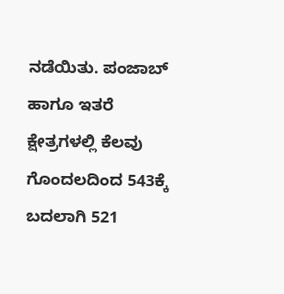ನಡೆಯಿತು. ಪಂಜಾಬ್ ಹಾಗೂ ಇತರೆ ಕ್ಷೇತ್ರಗಳಲ್ಲಿ ಕೆಲವು ಗೊಂದಲದಿಂದ 543ಕ್ಕೆ ಬದಲಾಗಿ 521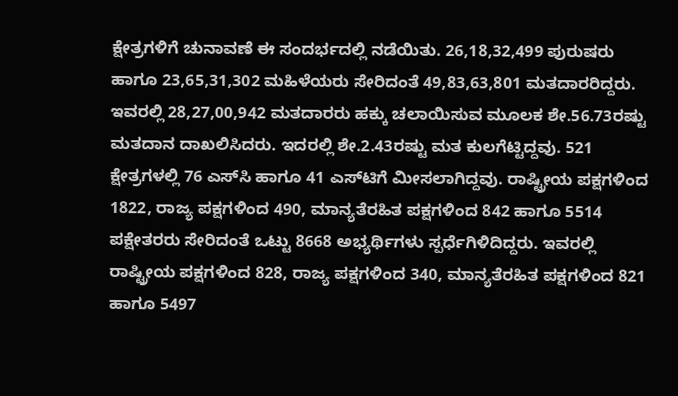ಕ್ಷೇತ್ರಗಳಿಗೆ ಚುನಾವಣೆ ಈ ಸಂದರ್ಭದಲ್ಲಿ ನಡೆಯಿತು. 26,18,32,499 ಪುರುಷರು ಹಾಗೂ 23,65,31,302 ಮಹಿಳೆಯರು ಸೇರಿದಂತೆ 49,83,63,801 ಮತದಾರರಿದ್ದರು. ಇವರಲ್ಲಿ 28,27,00,942 ಮತದಾರರು ಹಕ್ಕು ಚಲಾಯಿಸುವ ಮೂಲಕ ಶೇ.56.73ರಷ್ಟು ಮತದಾನ ದಾಖಲಿಸಿದರು. ಇದರಲ್ಲಿ ಶೇ.2.43ರಷ್ಟು ಮತ ಕುಲಗೆಟ್ಟಿದ್ದವು. 521 ಕ್ಷೇತ್ರಗಳಲ್ಲಿ 76 ಎಸ್‌ಸಿ ಹಾಗೂ 41 ಎಸ್‌ಟಿಗೆ ಮೀಸಲಾಗಿದ್ದವು. ರಾಷ್ಟ್ರೀಯ ಪಕ್ಷಗಳಿಂದ 1822, ರಾಜ್ಯ ಪಕ್ಷಗಳಿಂದ 490, ಮಾನ್ಯತೆರಹಿತ ಪಕ್ಷಗಳಿಂದ 842 ಹಾಗೂ 5514 ಪಕ್ಷೇತರರು ಸೇರಿದಂತೆ ಒಟ್ಟು 8668 ಅಭ್ಯರ್ಥಿಗಳು ಸ್ಪರ್ಧೆಗಿಳಿದಿದ್ದರು. ಇವರಲ್ಲಿ ರಾಷ್ಟ್ರೀಯ ಪಕ್ಷಗಳಿಂದ 828, ರಾಜ್ಯ ಪಕ್ಷಗಳಿಂದ 340, ಮಾನ್ಯತೆರಹಿತ ಪಕ್ಷಗಳಿಂದ 821 ಹಾಗೂ 5497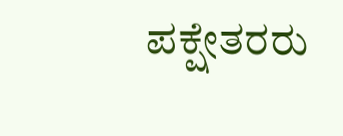ಪಕ್ಷೇತರರು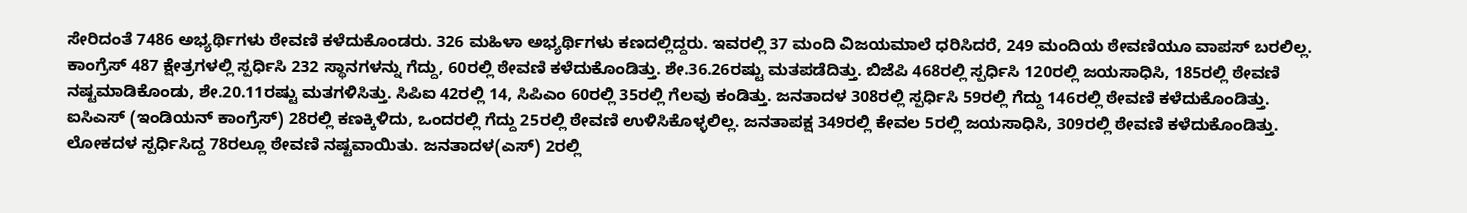ಸೇರಿದಂತೆ 7486 ಅಭ್ಯರ್ಥಿಗಳು ಠೇವಣಿ ಕಳೆದುಕೊಂಡರು. 326 ಮಹಿಳಾ ಅಭ್ಯರ್ಥಿಗಳು ಕಣದಲ್ಲಿದ್ದರು. ಇವರಲ್ಲಿ 37 ಮಂದಿ ವಿಜಯಮಾಲೆ ಧರಿಸಿದರೆ, 249 ಮಂದಿಯ ಠೇವಣಿಯೂ ವಾಪಸ್ ಬರಲಿಲ್ಲ.
ಕಾಂಗ್ರೆಸ್ 487 ಕ್ಷೇತ್ರಗಳಲ್ಲಿ ಸ್ಪರ್ಧಿಸಿ 232 ಸ್ಥಾನಗಳನ್ನು ಗೆದ್ದು, 60ರಲ್ಲಿ ಠೇವಣಿ ಕಳೆದುಕೊಂಡಿತ್ತು. ಶೇ.36.26ರಷ್ಟು ಮತಪಡೆದಿತ್ತು. ಬಿಜೆಪಿ 468ರಲ್ಲಿ ಸ್ಪರ್ಧಿಸಿ 120ರಲ್ಲಿ ಜಯಸಾಧಿಸಿ, 185ರಲ್ಲಿ ಠೇವಣಿ ನಷ್ಟಮಾಡಿಕೊಂಡು, ಶೇ.20.11ರಷ್ಟು ಮತಗಳಿಸಿತ್ತು. ಸಿಪಿಐ 42ರಲ್ಲಿ 14, ಸಿಪಿಎಂ 60ರಲ್ಲಿ 35ರಲ್ಲಿ ಗೆಲವು ಕಂಡಿತ್ತು. ಜನತಾದಳ 308ರಲ್ಲಿ ಸ್ಪರ್ಧಿಸಿ 59ರಲ್ಲಿ ಗೆದ್ದು 146ರಲ್ಲಿ ಠೇವಣಿ ಕಳೆದುಕೊಂಡಿತ್ತು. ಐಸಿಎಸ್ (ಇಂಡಿಯನ್ ಕಾಂಗ್ರೆಸ್) 28ರಲ್ಲಿ ಕಣಕ್ಕಿಳಿದು, ಒಂದರಲ್ಲಿ ಗೆದ್ದು 25ರಲ್ಲಿ ಠೇವಣಿ ಉಳಿಸಿಕೊಳ್ಳಲಿಲ್ಲ. ಜನತಾಪಕ್ಷ 349ರಲ್ಲಿ ಕೇವಲ 5ರಲ್ಲಿ ಜಯಸಾಧಿಸಿ, 309ರಲ್ಲಿ ಠೇವಣಿ ಕಳೆದುಕೊಂಡಿತ್ತು. ಲೋಕದಳ ಸ್ಪರ್ಧಿಸಿದ್ದ 78ರಲ್ಲೂ ಠೇವಣಿ ನಷ್ಟವಾಯಿತು. ಜನತಾದಳ(ಎಸ್) 2ರಲ್ಲಿ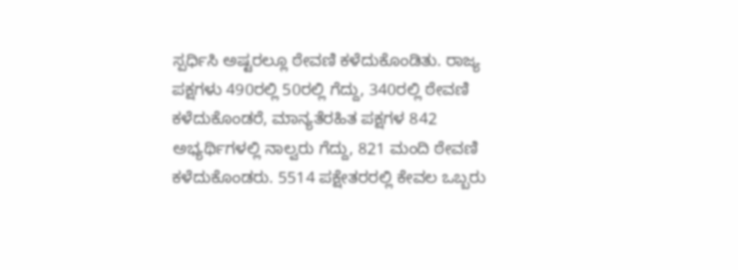ಸ್ಪರ್ಧಿಸಿ ಅಷ್ಟರಲ್ಲೂ ಠೇವಣಿ ಕಳೆದುಕೊಂಡಿತು. ರಾಜ್ಯ ಪಕ್ಷಗಳು 490ರಲ್ಲಿ 50ರಲ್ಲಿ ಗೆದ್ದು, 340ರಲ್ಲಿ ಠೇವಣಿ ಕಳೆದುಕೊಂಡರೆ, ಮಾನ್ಯತೆರಹಿತ ಪಕ್ಷಗಳ 842 ಅಭ್ಯರ್ಥಿಗಳಲ್ಲಿ ನಾಲ್ವರು ಗೆದ್ದು, 821 ಮಂದಿ ಠೇವಣಿ ಕಳೆದುಕೊಂಡರು. 5514 ಪಕ್ಷೇತರರಲ್ಲಿ ಕೇವಲ ಒಬ್ಬರು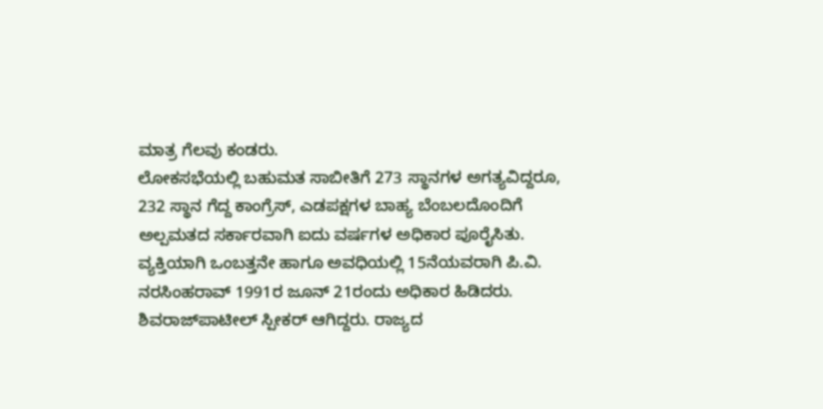ಮಾತ್ರ ಗೆಲವು ಕಂಡರು.
ಲೋಕಸಭೆಯಲ್ಲಿ ಬಹುಮತ ಸಾಬೀತಿಗೆ 273 ಸ್ಥಾನಗಳ ಅಗತ್ಯವಿದ್ದರೂ, 232 ಸ್ಥಾನ ಗೆದ್ದ ಕಾಂಗ್ರೆಸ್, ಎಡಪಕ್ಷಗಳ ಬಾಹ್ಯ ಬೆಂಬಲದೊಂದಿಗೆ ಅಲ್ಪಮತದ ಸರ್ಕಾರವಾಗಿ ಐದು ವರ್ಷಗಳ ಅಧಿಕಾರ ಪೂರೈಸಿತು. ವ್ಯಕ್ತಿಯಾಗಿ ಒಂಬತ್ತನೇ ಹಾಗೂ ಅವಧಿಯಲ್ಲಿ 15ನೆಯವರಾಗಿ ಪಿ.ವಿ. ನರಸಿಂಹರಾವ್ 1991ರ ಜೂನ್ 21ರಂದು ಅಧಿಕಾರ ಹಿಡಿದರು. ಶಿವರಾಜ್‌ಪಾಟೀಲ್ ಸ್ಪೀಕರ್ ಆಗಿದ್ದರು. ರಾಜ್ಯದ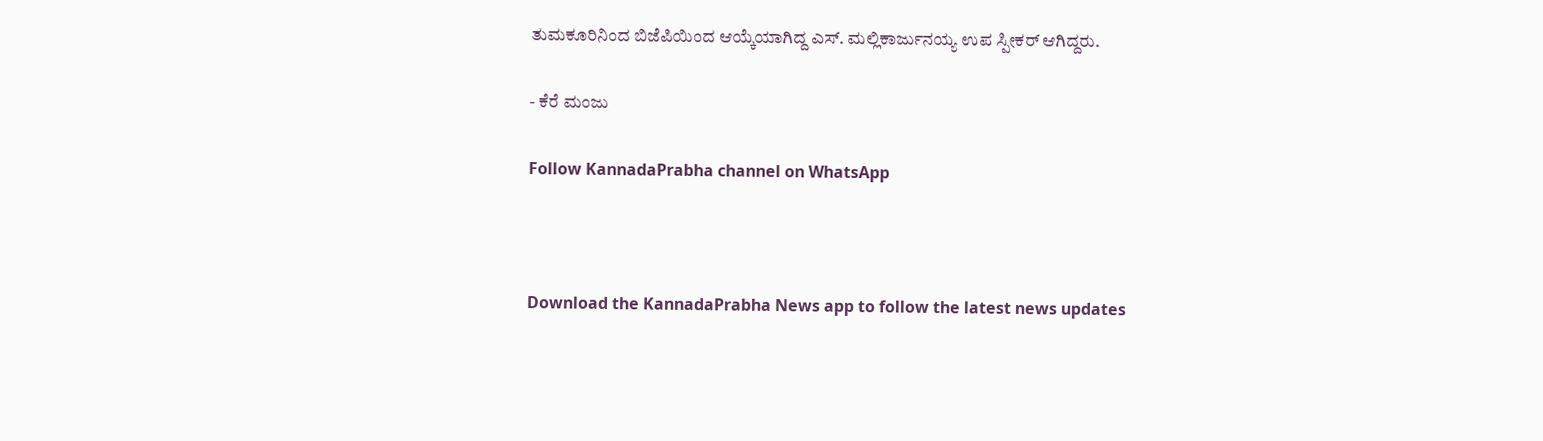ತುಮಕೂರಿನಿಂದ ಬಿಜೆಪಿಯಿಂದ ಆಯ್ಕೆಯಾಗಿದ್ದ ಎಸ್. ಮಲ್ಲಿಕಾರ್ಜುನಯ್ಯ ಉಪ ಸ್ಪೀಕರ್ ಆಗಿದ್ದರು.

- ಕೆರೆ ಮಂಜು

Follow KannadaPrabha channel on WhatsApp



Download the KannadaPrabha News app to follow the latest news updates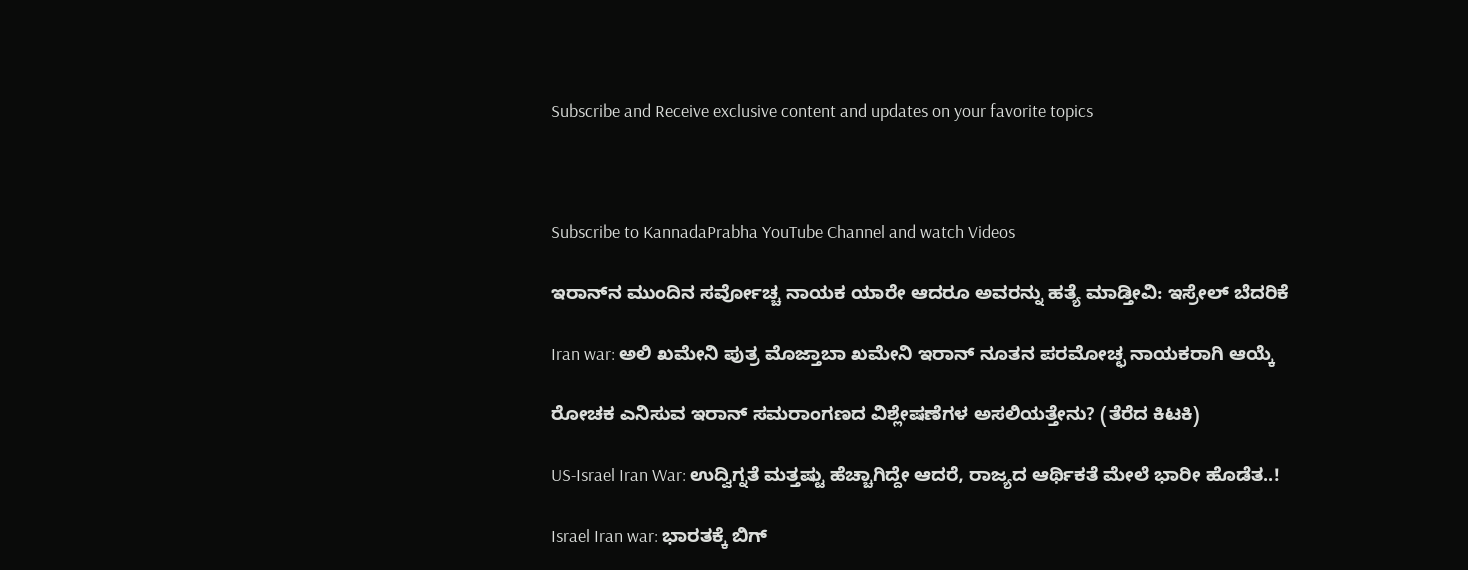Subscribe and Receive exclusive content and updates on your favorite topics



Subscribe to KannadaPrabha YouTube Channel and watch Videos

ಇರಾನ್‌ನ ಮುಂದಿನ ಸರ್ವೋಚ್ಚ ನಾಯಕ ಯಾರೇ ಆದರೂ ಅವರನ್ನು ಹತ್ಯೆ ಮಾಡ್ತೀವಿ: ಇಸ್ರೇಲ್ ಬೆದರಿಕೆ

Iran war: ಅಲಿ ಖಮೇನಿ ಪುತ್ರ ಮೊಜ್ತಾಬಾ ಖಮೇನಿ ಇರಾನ್ ನೂತನ ಪರಮೋಚ್ಛ ನಾಯಕರಾಗಿ ಆಯ್ಕೆ

ರೋಚಕ ಎನಿಸುವ ಇರಾನ್ ಸಮರಾಂಗಣದ ವಿಶ್ಲೇಷಣೆಗಳ ಅಸಲಿಯತ್ತೇನು? (ತೆರೆದ ಕಿಟಕಿ)

US-Israel Iran War: ಉದ್ವಿಗ್ನತೆ ಮತ್ತಷ್ಟು ಹೆಚ್ಚಾಗಿದ್ದೇ ಆದರೆ, ರಾಜ್ಯದ ಆರ್ಥಿಕತೆ ಮೇಲೆ ಭಾರೀ ಹೊಡೆತ..!

Israel Iran war: ಭಾರತಕ್ಕೆ ಬಿಗ್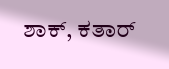ಶಾಕ್, ಕತಾರ್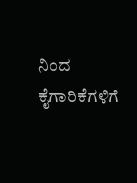ನಿಂದ ಕೈಗಾರಿಕೆಗಳಿಗೆ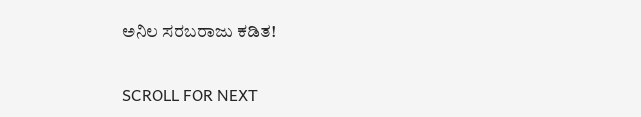ಅನಿಲ ಸರಬರಾಜು ಕಡಿತ!

SCROLL FOR NEXT